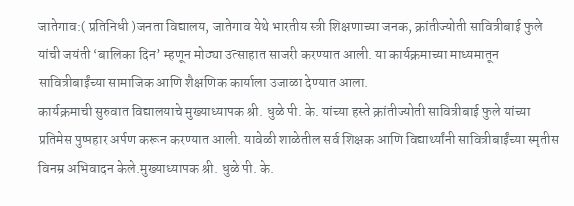जातेगाव:( प्रतिनिधी )जनता विद्यालय, जातेगाव येथे भारतीय स्त्री शिक्षणाच्या जनक, क्रांतीज्योती सावित्रीबाई फुले यांची जयंती ‘बालिका दिन’ म्हणून मोठ्या उत्साहात साजरी करण्यात आली. या कार्यक्रमाच्या माध्यमातून सावित्रीबाईंच्या सामाजिक आणि शैक्षणिक कार्याला उजाळा देण्यात आला.
कार्यक्रमाची सुरुवात विद्यालयाचे मुख्याध्यापक श्री. धुळे पी. के. यांच्या हस्ते क्रांतीज्योती सावित्रीबाई फुले यांच्या प्रतिमेस पुष्पहार अर्पण करून करण्यात आली. यावेळी शाळेतील सर्व शिक्षक आणि विद्यार्थ्यांनी सावित्रीबाईंच्या स्मृतीस विनम्र अभिवादन केले.मुख्याध्यापक श्री. धुळे पी. के.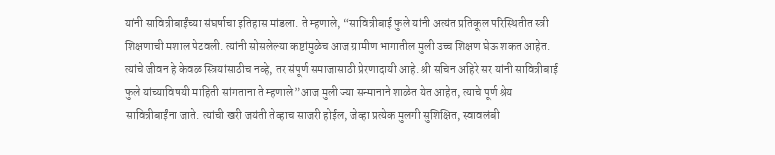यांनी सावित्रीबाईंच्या संघर्षाचा इतिहास मांडला. ते म्हणाले, “सावित्रीबाई फुले यांनी अत्यंत प्रतिकूल परिस्थितीत स्त्री शिक्षणाची मशाल पेटवली. त्यांनी सोसलेल्या कष्टांमुळेच आज ग्रामीण भागातील मुली उच्च शिक्षण घेऊ शकत आहेत. त्यांचे जीवन हे केवळ स्त्रियांसाठीच नव्हे, तर संपूर्ण समाजासाठी प्रेरणादायी आहे. श्री सचिन अहिरे सर यांनी सावित्रीबाई फुले यांच्याविषयी माहिती सांगताना ते म्हणाले”आज मुली ज्या सन्मानाने शाळेत येत आहेत, त्याचे पूर्ण श्रेय सावित्रीबाईंना जाते. त्यांची खरी जयंती तेव्हाच साजरी होईल, जेव्हा प्रत्येक मुलगी सुशिक्षित, स्वावलंबी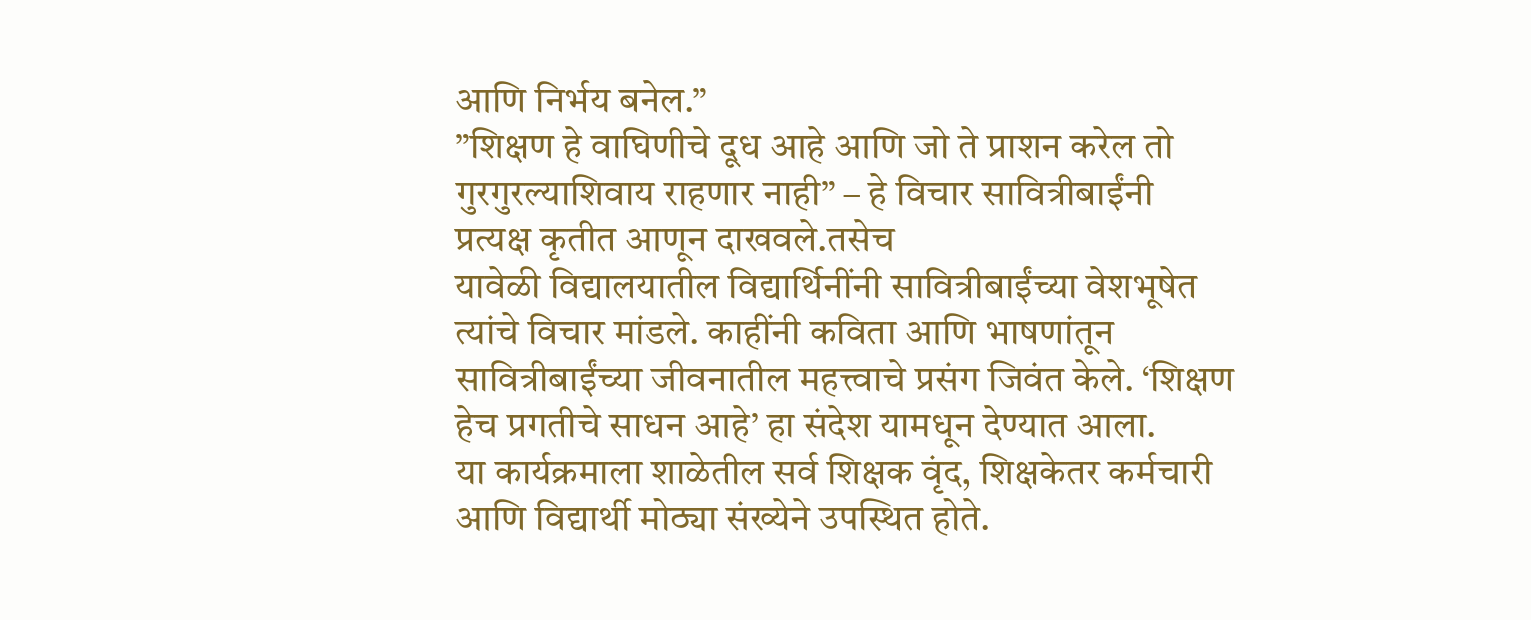आणि निर्भय बनेल.”
”शिक्षण हे वाघिणीचे दूध आहे आणि जो ते प्राशन करेल तो गुरगुरल्याशिवाय राहणार नाही” – हे विचार सावित्रीबाईंनी प्रत्यक्ष कृतीत आणून दाखवले.तसेच
यावेळी विद्यालयातील विद्यार्थिनींनी सावित्रीबाईंच्या वेशभूषेत त्यांचे विचार मांडले. काहींनी कविता आणि भाषणांतून सावित्रीबाईंच्या जीवनातील महत्त्वाचे प्रसंग जिवंत केले. ‘शिक्षण हेच प्रगतीचे साधन आहे’ हा संदेश यामधून देण्यात आला.
या कार्यक्रमाला शाळेतील सर्व शिक्षक वृंद, शिक्षकेतर कर्मचारी आणि विद्यार्थी मोठ्या संख्येने उपस्थित होते.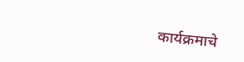कार्यक्रमाचे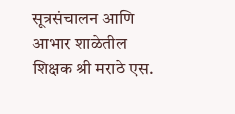सूत्रसंचालन आणि आभार शाळेतील शिक्षक श्री मराठे एस.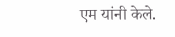एम यांनी केले.